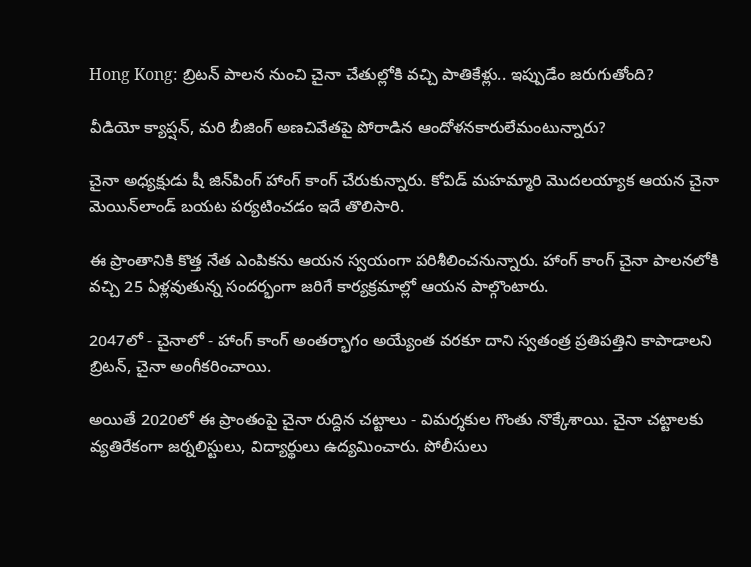Hong Kong: బ్రిటన్ పాలన నుంచి చైనా చేతుల్లోకి వచ్చి పాతికేళ్లు.. ఇప్పుడేం జరుగుతోంది?

వీడియో క్యాప్షన్, మరి బీజింగ్‌ అణచివేతపై పోరాడిన ఆందోళనకారులేమంటున్నారు?

చైనా అధ్యక్షుడు షీ జిన్‌పింగ్ హాంగ్ కాంగ్ చేరుకున్నారు. కోవిడ్ మహమ్మారి మొదలయ్యాక ఆయన చైనా మెయిన్‌లాండ్ బయట పర్యటించడం ఇదే తొలిసారి.

ఈ ప్రాంతానికి కొత్త నేత ఎంపికను ఆయన స్వయంగా పరిశీలించనున్నారు. హాంగ్ కాంగ్‌ చైనా పాలనలోకి వచ్చి 25 ఏళ్లవుతున్న సందర్భంగా జరిగే కార్యక్రమాల్లో ఆయన పాల్గొంటారు.

2047లో - చైనాలో - హాంగ్ కాంగ్ అంతర్భాగం అయ్యేంత వరకూ దాని స్వతంత్ర ప్రతిపత్తిని కాపాడాలని బ్రిటన్, చైనా అంగీకరించాయి.

అయితే 2020లో ఈ ప్రాంతంపై చైనా రుద్దిన చట్టాలు - విమర్శకుల గొంతు నొక్కేశాయి. చైనా చట్టాలకు వ్యతిరేకంగా జర్నలిస్టులు, విద్యార్థులు ఉద్యమించారు. పోలీసులు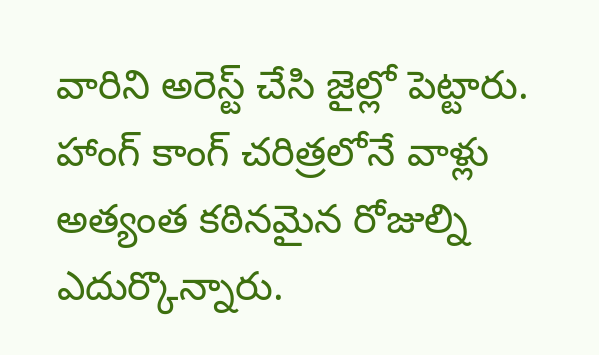వారిని అరెస్ట్ చేసి జైల్లో పెట్టారు. హాంగ్ కాంగ్ చరిత్రలోనే వాళ్లు అత్యంత కఠినమైన రోజుల్ని ఎదుర్కొన్నారు.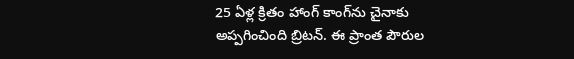25 ఏళ్ల క్రితం హాంగ్ కాంగ్‌ను చైనాకు అప్పగించింది బ్రిటన్. ఈ ప్రాంత పౌరుల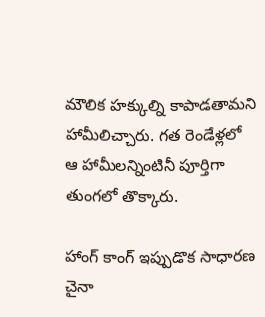మౌలిక హక్కుల్ని కాపాడతామని హామీలిచ్చారు. గత రెండేళ్లలో ఆ హామీలన్నింటినీ పూర్తిగా తుంగలో తొక్కారు.

హాంగ్ కాంగ్ ఇప్పుడొక సాధారణ చైనా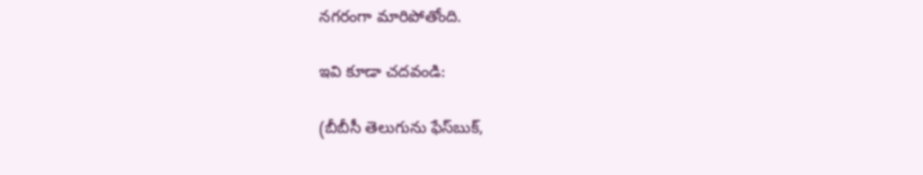నగరంగా మారిపోతోంది.

ఇవి కూడా చదవండి:

(బీబీసీ తెలుగును ఫేస్‌బుక్,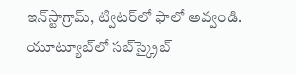ఇన్‌స్టాగ్రామ్‌, ట్విటర్‌లో ఫాలో అవ్వండి. యూట్యూబ్‌లో సబ్‌స్క్రైబ్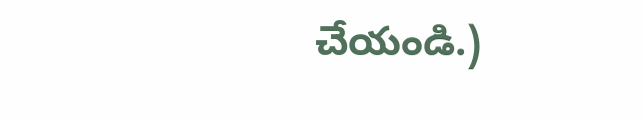చేయండి.)